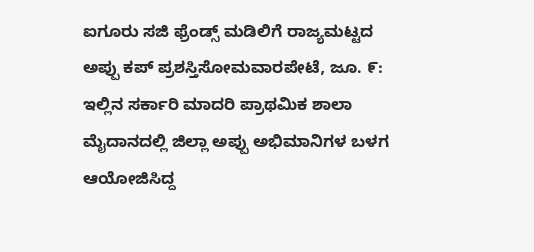ಐಗೂರು ಸಜಿ ಫ್ರೆಂಡ್ಸ್ ಮಡಿಲಿಗೆ ರಾಜ್ಯಮಟ್ಟದ ಅಪ್ಪು ಕಪ್ ಪ್ರಶಸ್ತಿಸೋಮವಾರಪೇಟೆ, ಜೂ. ೯: ಇಲ್ಲಿನ ಸರ್ಕಾರಿ ಮಾದರಿ ಪ್ರಾಥಮಿಕ ಶಾಲಾ ಮೈದಾನದಲ್ಲಿ ಜಿಲ್ಲಾ ಅಪ್ಪು ಅಭಿಮಾನಿಗಳ ಬಳಗ ಆಯೋಜಿಸಿದ್ದ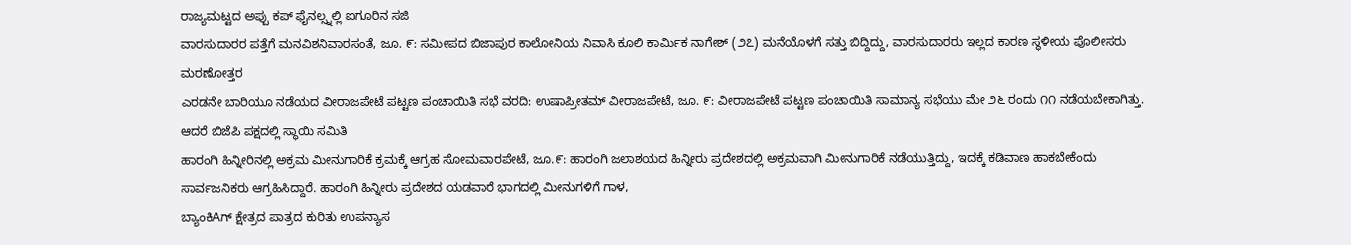ರಾಜ್ಯಮಟ್ಟದ ಅಪ್ಪು ಕಪ್ ಫೈನಲ್ಸ್ನಲ್ಲಿ ಐಗೂರಿನ ಸಜಿ
ವಾರಸುದಾರರ ಪತ್ತೆಗೆ ಮನವಿಶನಿವಾರಸಂತೆ, ಜೂ. ೯: ಸಮೀಪದ ಬಿಜಾಪುರ ಕಾಲೋನಿಯ ನಿವಾಸಿ ಕೂಲಿ ಕಾರ್ಮಿಕ ನಾಗೇಶ್ (೨೭) ಮನೆಯೊಳಗೆ ಸತ್ತು ಬಿದ್ದಿದ್ದು, ವಾರಸುದಾರರು ಇಲ್ಲದ ಕಾರಣ ಸ್ಥಳೀಯ ಪೊಲೀಸರು ಮರಣೋತ್ತರ
ಎರಡನೇ ಬಾರಿಯೂ ನಡೆಯದ ವೀರಾಜಪೇಟೆ ಪಟ್ಟಣ ಪಂಚಾಯಿತಿ ಸಭೆ ವರದಿ: ಉಷಾಪ್ರೀತಮ್ ವೀರಾಜಪೇಟೆ, ಜೂ. ೯: ವೀರಾಜಪೇಟೆ ಪಟ್ಟಣ ಪಂಚಾಯಿತಿ ಸಾಮಾನ್ಯ ಸಭೆಯು ಮೇ ೨೬ ರಂದು ೧೧ ನಡೆಯಬೇಕಾಗಿತ್ತು. ಆದರೆ ಬಿಜೆಪಿ ಪಕ್ಷದಲ್ಲಿ ಸ್ಥಾಯಿ ಸಮಿತಿ
ಹಾರಂಗಿ ಹಿನ್ನೀರಿನಲ್ಲಿ ಅಕ್ರಮ ಮೀನುಗಾರಿಕೆ ಕ್ರಮಕ್ಕೆ ಆಗ್ರಹ ಸೋಮವಾರಪೇಟೆ, ಜೂ.೯: ಹಾರಂಗಿ ಜಲಾಶಯದ ಹಿನ್ನೀರು ಪ್ರದೇಶದಲ್ಲಿ ಅಕ್ರಮವಾಗಿ ಮೀನುಗಾರಿಕೆ ನಡೆಯುತ್ತಿದ್ದು, ಇದಕ್ಕೆ ಕಡಿವಾಣ ಹಾಕಬೇಕೆಂದು ಸಾರ್ವಜನಿಕರು ಆಗ್ರಹಿಸಿದ್ದಾರೆ. ಹಾರಂಗಿ ಹಿನ್ನೀರು ಪ್ರದೇಶದ ಯಡವಾರೆ ಭಾಗದಲ್ಲಿ ಮೀನುಗಳಿಗೆ ಗಾಳ,
ಬ್ಯಾಂಕಿAಗ್ ಕ್ಷೇತ್ರದ ಪಾತ್ರದ ಕುರಿತು ಉಪನ್ಯಾಸ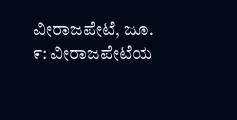ವೀರಾಜಪೇಟೆ, ಜೂ. ೯: ವೀರಾಜಪೇಟೆಯ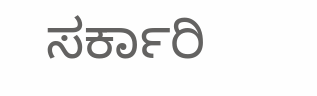ಸರ್ಕಾರಿ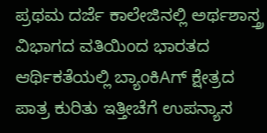ಪ್ರಥಮ ದರ್ಜೆ ಕಾಲೇಜಿನಲ್ಲಿ ಅರ್ಥಶಾಸ್ತ್ರ ವಿಭಾಗದ ವತಿಯಿಂದ ಭಾರತದ ಆರ್ಥಿಕತೆಯಲ್ಲಿ ಬ್ಯಾಂಕಿAಗ್ ಕ್ಷೇತ್ರದ ಪಾತ್ರ ಕುರಿತು ಇತ್ತೀಚೆಗೆ ಉಪನ್ಯಾಸ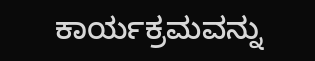ಕಾರ್ಯಕ್ರಮವನ್ನು